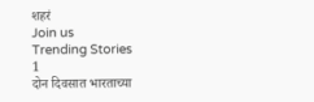शहरं
Join us
Trending Stories
1
दोन दिवसात भारताच्या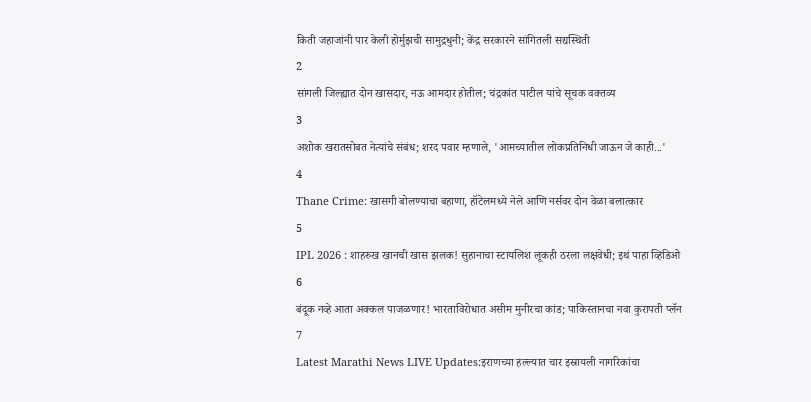किती जहाजांनी पार केली होर्मुझची सामुद्रधुनी; केंद्र सरकारने सांगितली सद्यस्थिती
2
सांगली जिल्ह्यात दोन खासदार, नऊ आमदार होतील; चंद्रकांत पाटील यांचे सूचक वक्तव्य
3
अशोक खरातसोबत नेत्यांचे संबंध; शरद पवार म्हणाले, 'आमच्यातील लोकप्रतिनिधी जाऊन जे काही...'
4
Thane Crime: खासगी बोलण्याचा बहाणा, हॉटेलमध्ये नेले आणि नर्सवर दोन वेळा बलात्कार
5
IPL 2026 : शाहरुख खानची खास झलक! सुहानाचा स्टायलिश लूकही ठरला लक्षवेधी; इथं पाहा व्हिडिओ
6
बंदूक नव्हे आता अक्कल पाजळणार! भारताविरोधात असीम मुनीरचा कांड; पाकिस्तानचा नवा कुरापती प्लॅन
7
Latest Marathi News LIVE Updates:इराणच्या हल्ल्यात चार इस्रायली नागरिकांचा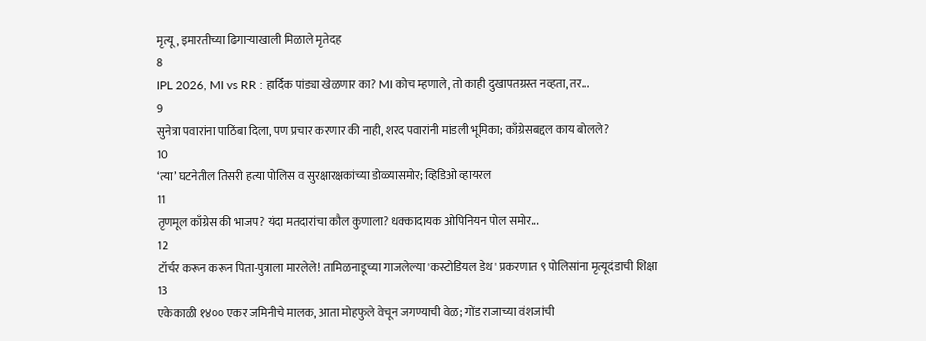मृत्यू, इमारतीच्या ढिगाऱ्याखाली मिळाले मृतेदह
8
IPL 2026, MI vs RR : हार्दिक पांड्या खेळणार का? MI कोच म्हणाले, तो काही दुखापतग्रस्त नव्हता, तर...
9
सुनेत्रा पवारांना पाठिंबा दिला, पण प्रचार करणार की नाही, शरद पवारांनी मांडली भूमिका; काँग्रेसबद्दल काय बोलले?
10
‘त्या’ घटनेतील तिसरी हत्या पोलिस व सुरक्षारक्षकांच्या डोळ्यासमोर; व्हिडिओ व्हायरल
11
तृणमूल काँग्रेस की भाजप? यंदा मतदारांचा कौल कुणाला? धक्कादायक ओपिनियन पोल समोर...
12
टॉर्चर करून करून पिता-पुत्राला मारलेले! तामिळनाडूच्या गाजलेल्या 'कस्टोडियल डेथ' प्रकरणात ९ पोलिसांना मृत्यूदंडाची शिक्षा
13
एकेकाळी १४०० एकर जमिनीचे मालक, आता मोहफुले वेचून जगण्याची वेळ; गोंड राजाच्या वंशजांची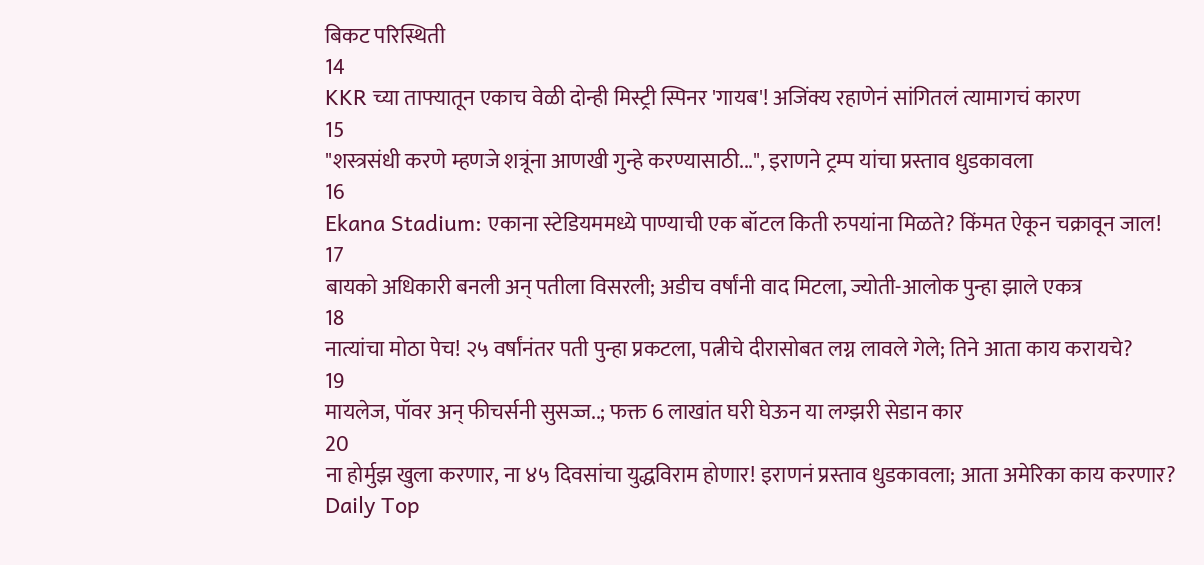बिकट परिस्थिती
14
KKR च्या ताफ्यातून एकाच वेळी दोन्ही मिस्ट्री स्पिनर 'गायब'! अजिंक्य रहाणेनं सांगितलं त्यामागचं कारण
15
"शस्त्रसंधी करणे म्हणजे शत्रूंना आणखी गुन्हे करण्यासाठी...", इराणने ट्रम्प यांचा प्रस्ताव धुडकावला
16
Ekana Stadium: एकाना स्टेडियममध्ये पाण्याची एक बॉटल किती रुपयांना मिळते? किंमत ऐकून चक्रावून जाल!
17
बायको अधिकारी बनली अन् पतीला विसरली; अडीच वर्षांनी वाद मिटला, ज्योती-आलोक पुन्हा झाले एकत्र
18
नात्यांचा मोठा पेच! २५ वर्षांनंतर पती पुन्हा प्रकटला, पत्नीचे दीरासोबत लग्न लावले गेले; तिने आता काय करायचे?
19
मायलेज, पॉवर अन् फीचर्सनी सुसज्ज..; फक्त 6 लाखांत घरी घेऊन या लग्झरी सेडान कार
20
ना होर्मुझ खुला करणार, ना ४५ दिवसांचा युद्धविराम होणार! इराणनं प्रस्ताव धुडकावला; आता अमेरिका काय करणार?
Daily Top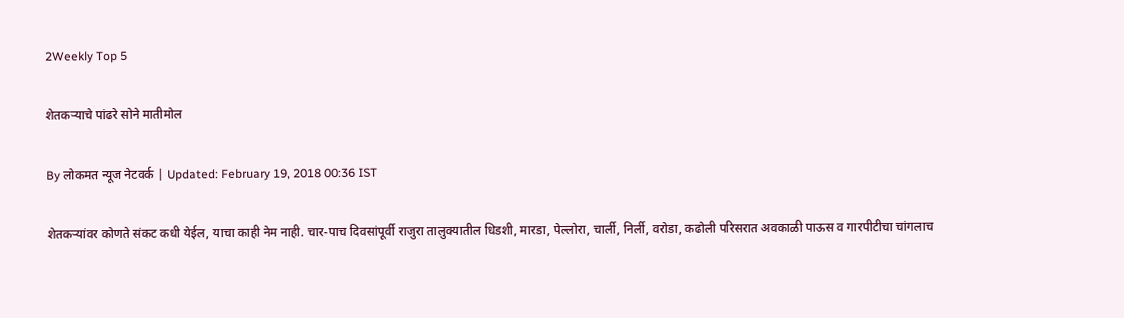2Weekly Top 5

शेतकऱ्याचे पांढरे सोने मातीमोल

By लोकमत न्यूज नेटवर्क | Updated: February 19, 2018 00:36 IST

शेतकऱ्यांवर कोणते संकट कधी येईल, याचा काही नेम नाही. चार-पाच दिवसांपूर्वी राजुरा तालुक्यातील धिडशी, मारडा, पेल्लोरा, चार्ली, निर्ली, वरोडा, कढोली परिसरात अवकाळी पाऊस व गारपीटीचा चांगलाच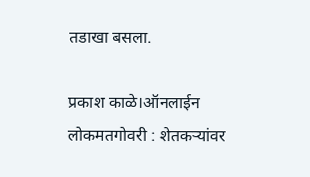तडाखा बसला.

प्रकाश काळे।ऑनलाईन लोकमतगोवरी : शेतकऱ्यांवर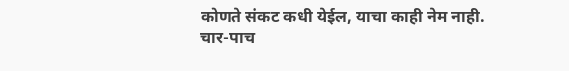कोणते संकट कधी येईल, याचा काही नेम नाही. चार-पाच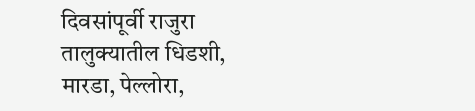दिवसांपूर्वी राजुरा तालुक्यातील धिडशी, मारडा, पेल्लोरा,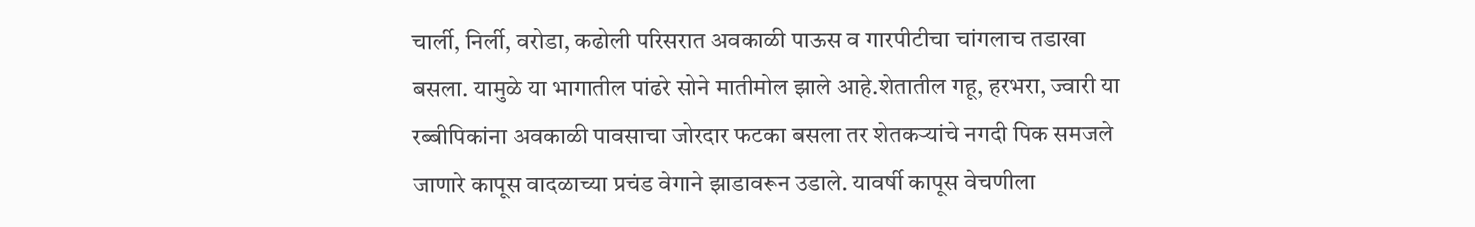चार्ली, निर्ली, वरोडा, कढोली परिसरात अवकाळी पाऊस व गारपीटीचा चांगलाच तडाखा बसला. यामुळे या भागातील पांढरे सोने मातीमोल झाले आहे.शेतातील गहू, हरभरा, ज्वारी या रब्बीपिकांना अवकाळी पावसाचा जोरदार फटका बसला तर शेतकऱ्यांचे नगदी पिक समजले जाणारे कापूस वादळाच्या प्रचंड वेगाने झाडावरून उडाले. यावर्षी कापूस वेचणीला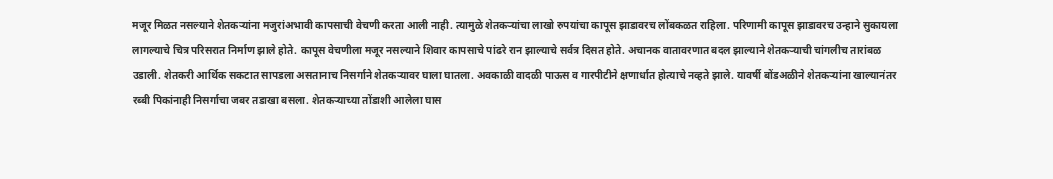मजूर मिळत नसल्याने शेतकऱ्यांना मजुरांअभावी कापसाची वेचणी करता आली नाही. त्यामुळे शेतकऱ्यांचा लाखो रुपयांचा कापूस झाडावरच लोंबकळत राहिला. परिणामी कापूस झाडावरच उन्हाने सुकायला लागल्याचे चित्र परिसरात निर्माण झाले होते. कापूस वेचणीला मजूर नसल्याने शिवार कापसाचे पांढरे रान झाल्याचे सर्वत्र दिसत होते. अचानक वातावरणात बदल झाल्याने शेतकऱ्याची चांगलीच तारांबळ उडाली. शेतकरी आर्थिक सकटात सापडला असतानाच निसर्गाने शेतकऱ्यावर घाला घातला. अवकाळी वादळी पाऊस व गारपीटीने क्षणार्धात होत्याचे नव्हते झाले. यावर्षी बोंडअळीने शेतकऱ्यांना खाल्यानंतर रब्बी पिकांनाही निसर्गाचा जबर तडाखा बसला. शेतकऱ्याच्या तोंडाशी आलेला घास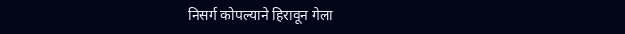निसर्ग कोपल्याने हिरावून गेला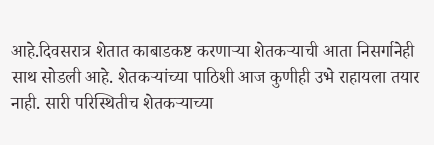आहे.दिवसरात्र शेतात काबाडकष्ट करणाऱ्या शेतकऱ्याची आता निसर्गानेही साथ सोडली आहे. शेतकऱ्यांच्या पाठिशी आज कुणीही उभे राहायला तयार नाही. सारी परिस्थितीच शेतकऱ्याच्या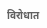विरोधात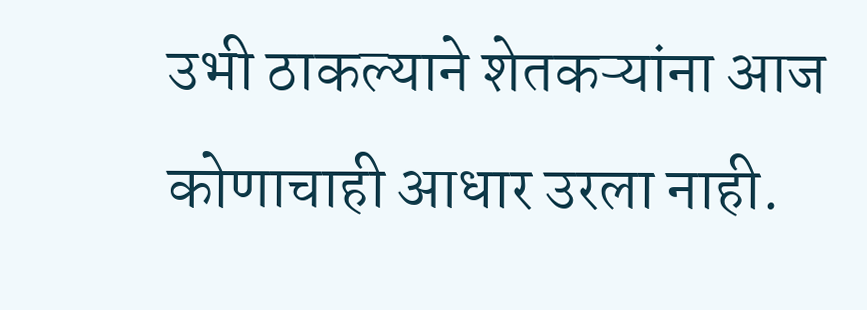उभी ठाकल्याने शेतकऱ्यांना आज कोणाचाही आधार उरला नाही.